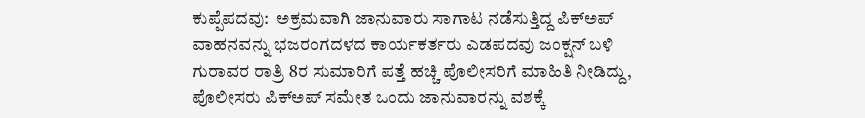ಕುಪ್ಪೆಪದವು:  ಅಕ್ರಮವಾಗಿ ಜಾನುವಾರು ಸಾಗಾಟ ನಡೆಸುತ್ತಿದ್ದ ಪಿಕ್‍ಅಪ್ ವಾಹನವನ್ನು ಭಜರಂಗದಳದ ಕಾರ್ಯಕರ್ತರು ಎಡಪದವು ಜಂಕ್ಷನ್ ಬಳಿ ಗುರಾವರ ರಾತ್ರಿ 8ರ ಸುಮಾರಿಗೆ ಪತ್ತೆ ಹಚ್ಚಿ ಪೊಲೀಸರಿಗೆ ಮಾಹಿತಿ ನೀಡಿದ್ದು, ಪೊಲೀಸರು ಪಿಕ್‍ಅಪ್ ಸಮೇತ ಒಂದು ಜಾನುವಾರನ್ನು ವಶಕ್ಕೆ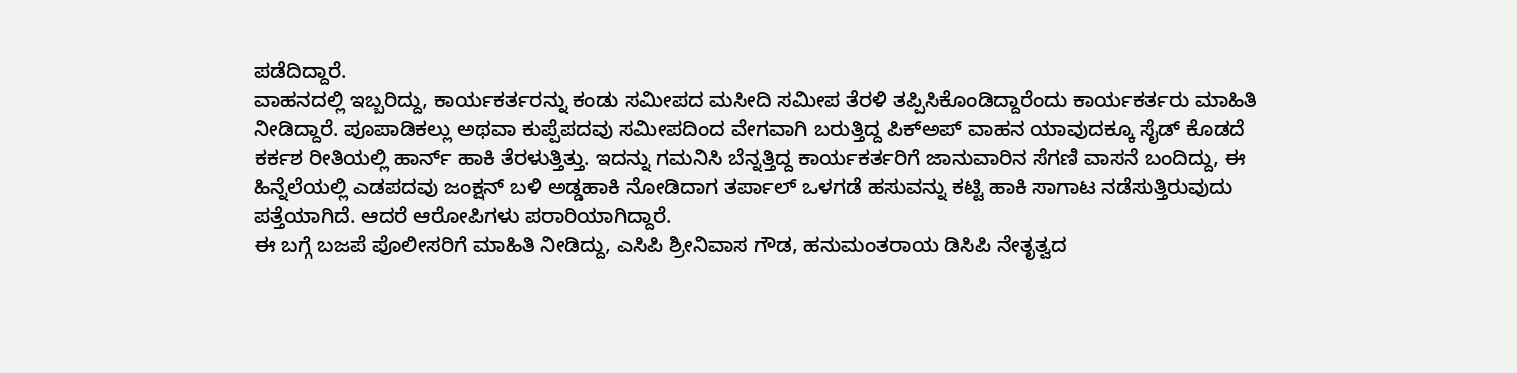ಪಡೆದಿದ್ದಾರೆ.
ವಾಹನದಲ್ಲಿ ಇಬ್ಬರಿದ್ದು, ಕಾರ್ಯಕರ್ತರನ್ನು ಕಂಡು ಸಮೀಪದ ಮಸೀದಿ ಸಮೀಪ ತೆರಳಿ ತಪ್ಪಿಸಿಕೊಂಡಿದ್ದಾರೆಂದು ಕಾರ್ಯಕರ್ತರು ಮಾಹಿತಿ ನೀಡಿದ್ದಾರೆ. ಪೂಪಾಡಿಕಲ್ಲು ಅಥವಾ ಕುಪ್ಪೆಪದವು ಸಮೀಪದಿಂದ ವೇಗವಾಗಿ ಬರುತ್ತಿದ್ದ ಪಿಕ್‍ಅಪ್ ವಾಹನ ಯಾವುದಕ್ಕೂ ಸೈಡ್ ಕೊಡದೆ ಕರ್ಕಶ ರೀತಿಯಲ್ಲಿ ಹಾರ್ನ್ ಹಾಕಿ ತೆರಳುತ್ತಿತ್ತು. ಇದನ್ನು ಗಮನಿಸಿ ಬೆನ್ನತ್ತಿದ್ದ ಕಾರ್ಯಕರ್ತರಿಗೆ ಜಾನುವಾರಿನ ಸೆಗಣಿ ವಾಸನೆ ಬಂದಿದ್ದು, ಈ ಹಿನ್ನೆಲೆಯಲ್ಲಿ ಎಡಪದವು ಜಂಕ್ಷನ್ ಬಳಿ ಅಡ್ಡಹಾಕಿ ನೋಡಿದಾಗ ತರ್ಪಾಲ್ ಒಳಗಡೆ ಹಸುವನ್ನು ಕಟ್ಟಿ ಹಾಕಿ ಸಾಗಾಟ ನಡೆಸುತ್ತಿರುವುದು ಪತ್ತೆಯಾಗಿದೆ. ಆದರೆ ಆರೋಪಿಗಳು ಪರಾರಿಯಾಗಿದ್ದಾರೆ.
ಈ ಬಗ್ಗೆ ಬಜಪೆ ಪೊಲೀಸರಿಗೆ ಮಾಹಿತಿ ನೀಡಿದ್ದು, ಎಸಿಪಿ ಶ್ರೀನಿವಾಸ ಗೌಡ, ಹನುಮಂತರಾಯ ಡಿಸಿಪಿ ನೇತೃತ್ವದ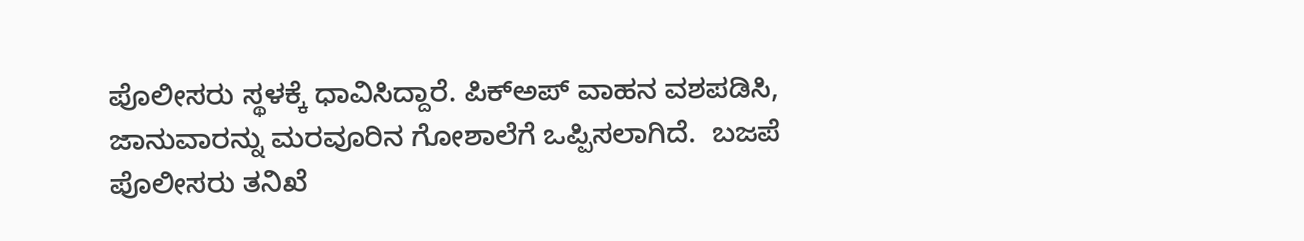ಪೊಲೀಸರು ಸ್ಥಳಕ್ಕೆ ಧಾವಿಸಿದ್ದಾರೆ. ಪಿಕ್‍ಅಪ್ ವಾಹನ ವಶಪಡಿಸಿ, ಜಾನುವಾರನ್ನು ಮರವೂರಿನ ಗೋಶಾಲೆಗೆ ಒಪ್ಪಿಸಲಾಗಿದೆ.  ಬಜಪೆ ಪೊಲೀಸರು ತನಿಖೆ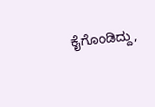ಕೈಗೊಂಡಿದ್ದು,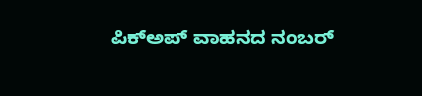ಪಿಕ್‍ಅಪ್ ವಾಹನದ ನಂಬರ್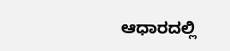ಆಧಾರದಲ್ಲಿ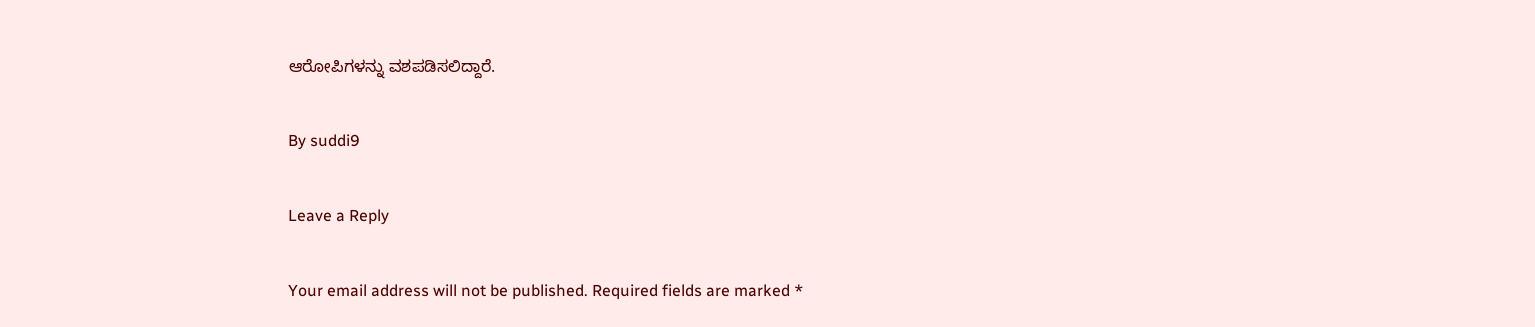ಆರೋಪಿಗಳನ್ನು ವಶಪಡಿಸಲಿದ್ದಾರೆ.

By suddi9

Leave a Reply

Your email address will not be published. Required fields are marked *